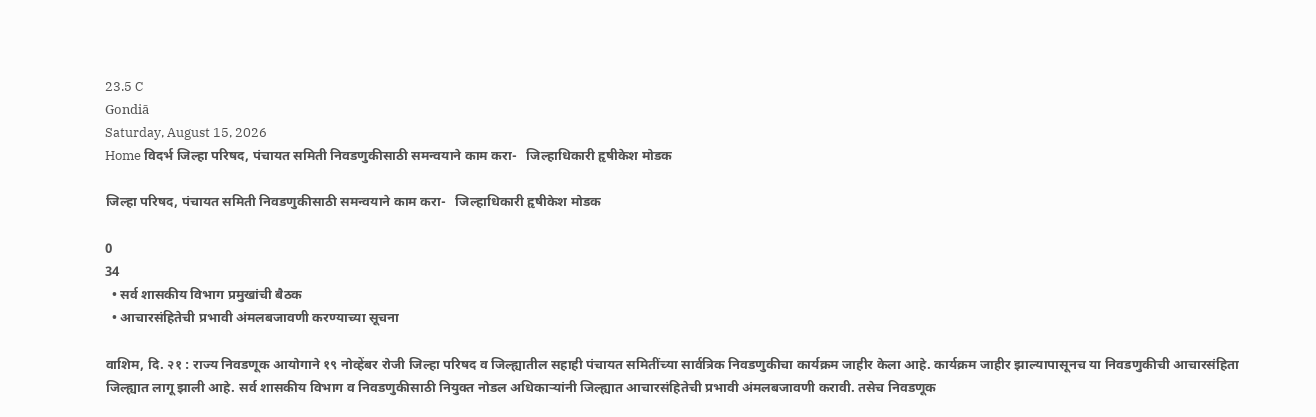23.5 C
Gondiā
Saturday, August 15, 2026
Home विदर्भ जिल्हा परिषद, पंचायत समिती निवडणुकीसाठी समन्वयाने काम करा-   जिल्हाधिकारी हृषीकेश मोडक

जिल्हा परिषद, पंचायत समिती निवडणुकीसाठी समन्वयाने काम करा-   जिल्हाधिकारी हृषीकेश मोडक

0
34
  • सर्व शासकीय विभाग प्रमुखांची बैठक
  • आचारसंहितेची प्रभावी अंमलबजावणी करण्याच्या सूचना

वाशिम, दि. २१ : राज्य निवडणूक आयोगाने १९ नोव्हेंबर रोजी जिल्हा परिषद व जिल्ह्यातील सहाही पंचायत समितींच्या सार्वत्रिक निवडणुकीचा कार्यक्रम जाहीर केला आहे. कार्यक्रम जाहीर झाल्यापासूनच या निवडणुकीची आचारसंहिता जिल्ह्यात लागू झाली आहे. सर्व शासकीय विभाग व निवडणुकीसाठी नियुक्त नोडल अधिकाऱ्यांनी जिल्ह्यात आचारसंहितेची प्रभावी अंमलबजावणी करावी. तसेच निवडणूक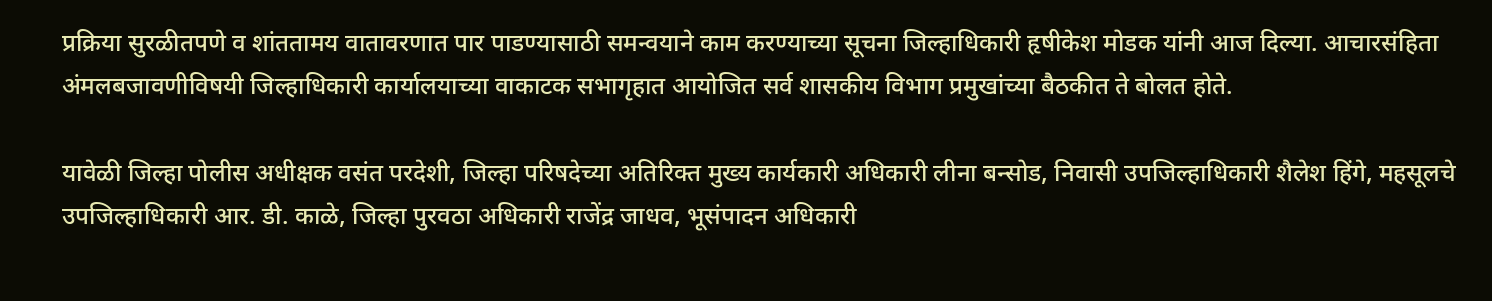प्रक्रिया सुरळीतपणे व शांततामय वातावरणात पार पाडण्यासाठी समन्वयाने काम करण्याच्या सूचना जिल्हाधिकारी हृषीकेश मोडक यांनी आज दिल्या. आचारसंहिता अंमलबजावणीविषयी जिल्हाधिकारी कार्यालयाच्या वाकाटक सभागृहात आयोजित सर्व शासकीय विभाग प्रमुखांच्या बैठकीत ते बोलत होते.

यावेळी जिल्हा पोलीस अधीक्षक वसंत परदेशी, जिल्हा परिषदेच्या अतिरिक्त मुख्य कार्यकारी अधिकारी लीना बन्सोड, निवासी उपजिल्हाधिकारी शैलेश हिंगे, महसूलचे उपजिल्हाधिकारी आर. डी. काळे, जिल्हा पुरवठा अधिकारी राजेंद्र जाधव, भूसंपादन अधिकारी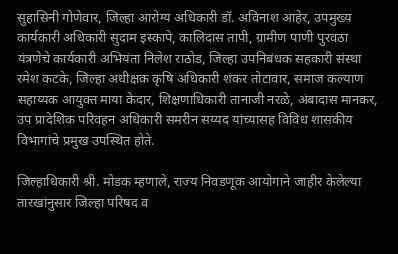सुहासिनी गोणेवार, जिल्हा आरोग्य अधिकारी डॉ. अविनाश आहेर, उपमुख्य कार्यकारी अधिकारी सुदाम इस्कापे, कालिदास तापी, ग्रामीण पाणी पुरवठा यंत्रणेचे कार्यकारी अभियंता निलेश राठोड, जिल्हा उपनिबंधक सहकारी संस्था रमेश कटके, जिल्हा अधीक्षक कृषि अधिकारी शंकर तोटावार, समाज कल्याण सहाय्यक आयुक्त माया केदार, शिक्षणाधिकारी तानाजी नरळे, अंबादास मानकर, उप प्रादेशिक परिवहन अधिकारी समरीन सय्यद यांच्यासह विविध शासकीय विभागांचे प्रमुख उपस्थित होते.

जिल्हाधिकारी श्री. मोडक म्हणाले, राज्य निवडणूक आयोगाने जाहीर केलेल्या तारखांनुसार जिल्हा परिषद व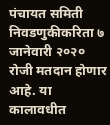पंचायत समिती निवडणुकीकरिता ७ जानेवारी २०२० रोजी मतदान होणार आहे. या कालावधीत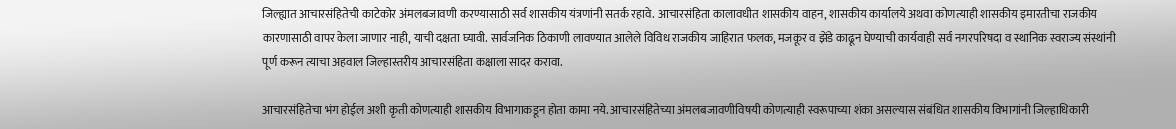जिल्ह्यात आचारसंहितेची काटेकोर अंमलबजावणी करण्यासाठी सर्व शासकीय यंत्रणांनी सतर्क रहावे. आचारसंहिता कालावधीत शासकीय वाहन, शासकीय कार्यालये अथवा कोणत्याही शासकीय इमारतीचा राजकीय कारणासाठी वापर केला जाणार नाही, याची दक्षता घ्यावी. सार्वजनिक ठिकाणी लावण्यात आलेले विविध राजकीय जाहिरात फलक, मजकूर व झेंडे काढून घेण्याची कार्यवाही सर्व नगरपरिषदा व स्थानिक स्वराज्य संस्थांनी पूर्ण करून त्याचा अहवाल जिल्हास्तरीय आचारसंहिता कक्षाला सादर करावा.

आचारसंहितेचा भंग होईल अशी कृती कोणत्याही शासकीय विभागाकडून होता कामा नये. आचारसंहितेच्या अंमलबजावणीविषयी कोणत्याही स्वरूपाच्या शंका असल्यास संबंधित शासकीय विभागांनी जिल्हाधिकारी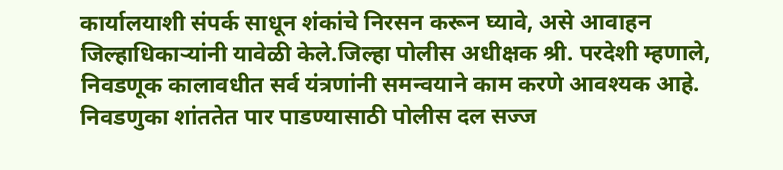कार्यालयाशी संपर्क साधून शंकांचे निरसन करून घ्यावे, असे आवाहन जिल्हाधिकाऱ्यांनी यावेळी केले.जिल्हा पोलीस अधीक्षक श्री. परदेशी म्हणाले, निवडणूक कालावधीत सर्व यंत्रणांनी समन्वयाने काम करणे आवश्यक आहे. निवडणुका शांततेत पार पाडण्यासाठी पोलीस दल सज्ज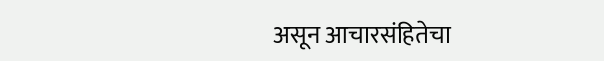असून आचारसंहितेचा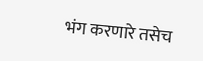भंग करणारे तसेच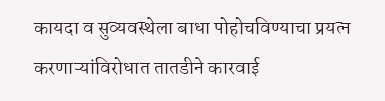कायदा व सुव्यवस्थेला बाधा पोहोचविण्याचा प्रयत्न करणाऱ्यांविरोधात तातडीने कारवाई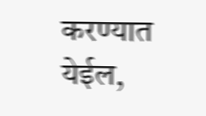करण्यात येईल,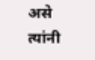असे त्यांनी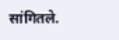सांगितले.